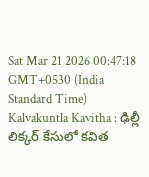Sat Mar 21 2026 00:47:18 GMT+0530 (India Standard Time)
Kalvakuntla Kavitha : ఢిల్లీ లిక్కర్ కేసులో కవిత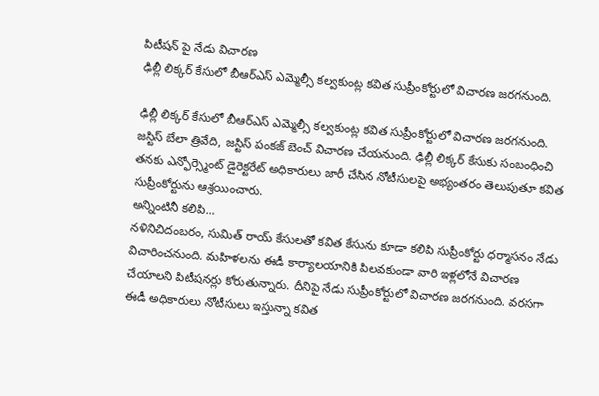పిటీషన్ పై నేడు విచారణ
ఢిల్లీ లిక్కర్ కేసులో బీఆర్ఎస్ ఎమ్మెల్సీ కల్వకుంట్ల కవిత సుప్రీంకోర్టులో విచారణ జరగనుంది.

ఢిల్లీ లిక్కర్ కేసులో బీఆర్ఎస్ ఎమ్మెల్సీ కల్వకుంట్ల కవిత సుప్రీంకోర్టులో విచారణ జరగనుంది. జస్టిస్ బేలా త్రివేది, జస్టిస్ పంకజ్ బెంచ్ విచారణ చేయనుంది. ఢిల్లీ లిక్కర్ కేసుకు సంబంధించి తనకు ఎన్ఫోర్స్మెంట్ డైరెక్టరేట్ అధికారులు జారీ చేసిన నోటీసులపై అభ్యంతరం తెలుపుతూ కవిత సుప్రీంకోర్టును ఆశ్రయించారు.
అన్నింటినీ కలిపి...
నళినిచిదంబరం, సుమిత్ రాయ్ కేసులతో కవిత కేసును కూడా కలిపి సుప్రీంకోర్టు ధర్మాసనం నేడు విచారించనుంది. మహిళలను ఈడీ కార్యాలయానికి పిలవకుండా వారి ఇళ్లలోనే విచారణ చేయాలని పిటీషనర్లు కోరుతున్నారు. దీనిపై నేడు సుప్రీంకోర్టులో విచారణ జరగనుంది. వరసగా ఈడీ అధికారులు నోటీసులు ఇస్తున్నా కవిత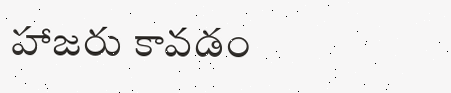హాజరు కావడం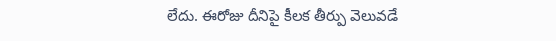లేదు. ఈరోజు దీనిపై కీలక తీర్పు వెలువడే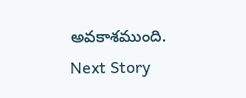అవకాశముంది.
Next Story